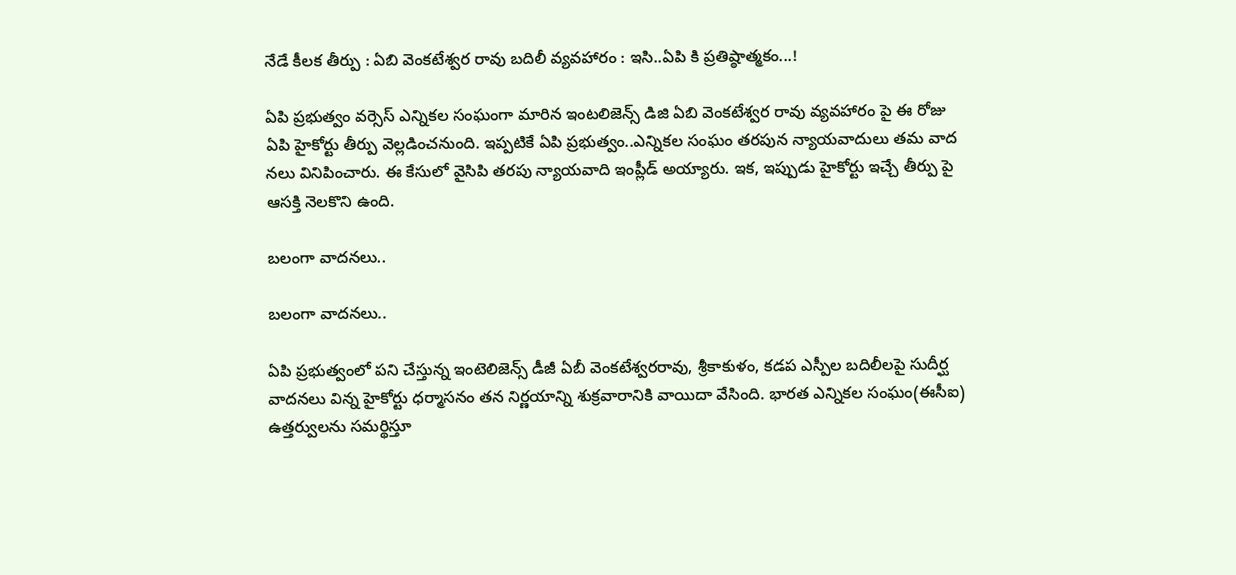నేడే కీల‌క తీర్పు : ఏబి వెంక‌టేశ్వ‌ర రావు బ‌దిలీ వ్య‌వ‌హారం : ఇసి..ఏపి కి ప్ర‌తిష్ఠాత్మ‌కం...!

ఏపి ప్ర‌భుత్వం వ‌ర్సెస్ ఎన్నిక‌ల సంఘంగా మారిన ఇంట‌లిజెన్స్ డిజి ఏబి వెంక‌టేశ్వ‌ర రావు వ్య‌వ‌హారం పై ఈ రోజు ఏపి హైకోర్టు తీర్పు వెల్ల‌డించ‌నుంది. ఇప్ప‌టికే ఏపి ప్ర‌భుత్వం..ఎన్నిక‌ల సంఘం త‌ర‌పున న్యాయ‌వాదులు త‌మ వాద న‌లు వినిపించారు. ఈ కేసులో వైసిపి తర‌పు న్యాయ‌వాది ఇంప్లీడ్ అయ్యారు. ఇక‌, ఇప్పుడు హైకోర్టు ఇచ్చే తీర్పు పై ఆస‌క్తి నెల‌కొని ఉంది.

బ‌లంగా వాద‌న‌లు..

బ‌లంగా వాద‌న‌లు..

ఏపి ప్ర‌భుత్వంలో ప‌ని చేస్తున్న ఇంటెలిజెన్స్‌ డీజీ ఏబీ వెంకటేశ్వరరావు, శ్రీకాకుళం, కడప ఎస్పీల బదిలీలపై సుదీర్ఘ వాదనలు విన్న హైకోర్టు ధర్మాసనం తన నిర్ణయాన్ని శుక్రవారానికి వాయిదా వేసింది. భారత ఎన్నికల సంఘం(ఈసీఐ) ఉత్తర్వులను సమర్థిస్తూ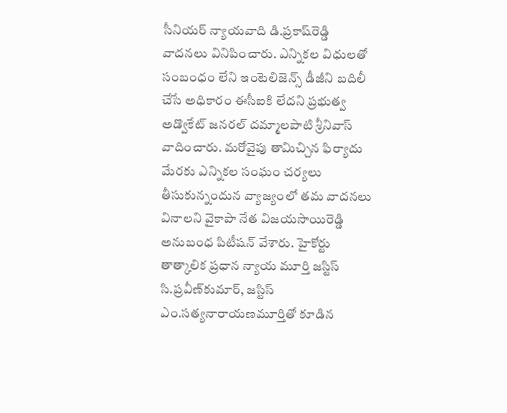సీనియర్‌ న్యాయవాది డి.ప్రకాష్‌రెడ్డి వాదనలు వినిపించారు. ఎన్నికల విధులతో సంబంధం లేని ఇంటెలిజెన్స్‌ డీజీని బదిలీ చేసే అధికారం ఈసీఐకి లేదని ప్రభుత్వ అడ్వొకేట్‌ జనరల్‌ దమ్మాలపాటి శ్రీనివాస్‌ వాదించారు. మరోవైపు తామిచ్చిన ఫిర్యాదు మేరకు ఎన్నికల సంఘం చర్యలు తీసుకున్నందున వ్యాజ్యంలో తమ వాదనలు వినాలని వైకాపా నేత విజయసాయిరెడ్డి అనుబంధ పిటీషన్‌ వేశారు. హైకోర్టు తాత్కాలిక ప్రధాన న్యాయ మూర్తి జస్టిస్‌ సి.ప్రవీణ్‌కుమార్‌, జస్టిస్‌ ఎం.సత్యనారాయణమూర్తితో కూడిన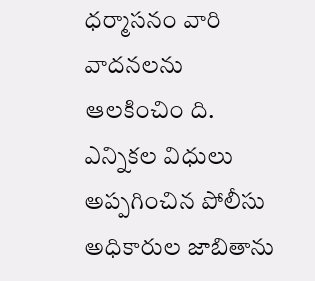ధర్మాసనం వారి వాదనలను ఆలకించిం ది. ఎన్నికల విధులు అప్పగించిన పోలీసు అధికారుల జాబితాను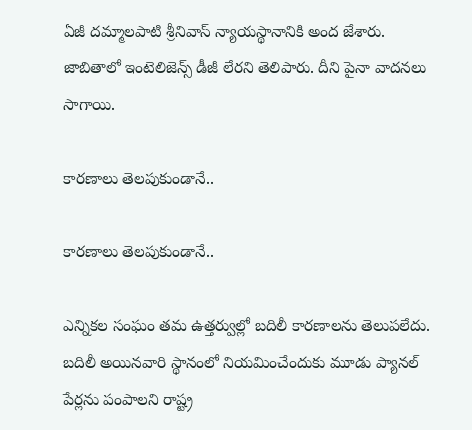ఏజీ దమ్మాలపాటి శ్రీనివాస్‌ న్యాయస్థానానికి అంద జేశారు. జాబితాలో ఇంటెలిజెన్స్‌ డీజీ లేరని తెలిపారు. దీని పైనా వాద‌న‌లు సాగాయి.

కార‌ణాలు తెల‌పుకుండానే..

కార‌ణాలు తెల‌పుకుండానే..

ఎన్నిక‌ల సంఘం త‌మ ఉత్తర్వుల్లో బదిలీ కారణాలను తెలుపలేదు. బదిలీ అయినవారి స్థానంలో నియమించేందుకు మూడు ప్యానల్‌ పేర్లను పంపాలని రాష్ట్ర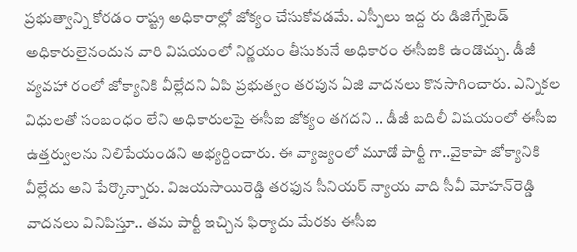ప్రభుత్వాన్ని కోరడం రాష్ట్ర అధికారాల్లో జోక్యం చేసుకోవడమే. ఎస్పీలు ఇద్ద రు డిజిగ్నేటెడ్‌ అధికారులైనందున వారి విషయంలో నిర్ణయం తీసుకునే అధికారం ఈసీఐకి ఉండొచ్చు. డీజీ వ్యవహా రంలో జోక్యానికి వీల్లేదని ఏపి ప్ర‌భుత్వం త‌ర‌పున ఏజి వాద‌న‌లు కొన‌సాగించారు. ఎన్నికల విధులతో సంబంధం లేని అధికారులపై ఈసీఐ జోక్యం తగదని .. డీజీ బదిలీ విషయంలో ఈసీఐ ఉత్తర్వులను నిలిపేయండని అభ్య‌ర్దించారు. ఈ వ్యాజ్యంలో మూడో పార్టీ గా..వైకాపా జోక్యానికి వీల్లేదు అని పేర్కొన్నారు. విజయసాయిరెడ్డి తరఫున సీనియర్‌ న్యాయ వాది సీవీ మోహన్‌రెడ్డి వాదనలు వినిపిస్తూ.. తమ పార్టీ ఇచ్చిన ఫిర్యాదు మేరకు ఈసీఐ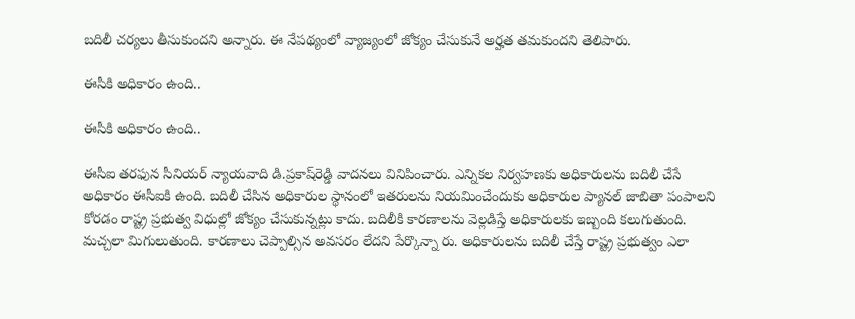బదిలీ చర్యలు తీసుకుందని అన్నారు. ఈ నేపథ్యంలో వ్యాజ్యంలో జోక్యం చేసుకునే అర్హత తమకుందని తెలిపారు.

ఈసీకి అధికారం ఉంది..

ఈసీకి అధికారం ఉంది..

ఈసీఐ తరఫున సీనియర్‌ న్యాయవాది డి.ప్రకాష్‌రెడ్డి వాదనలు వినిపించారు. ఎన్నికల నిర్వహణకు అధికారులను బదిలీ చేసే అధికారం ఈసీఐకి ఉంది. బదిలీ చేసిన అధికారుల స్థానంలో ఇతరులను నియమించేందుకు అధికారుల ప్యానల్‌ జాబితా పంపాలని కోరడం రాష్ట్ర ప్రభుత్వ విధుల్లో జోక్యం చేసుకున్నట్లు కాదు. బదిలీకి కారణాలను వెల్లడిస్తే అధికారులకు ఇబ్బంది కలుగుతుంది. మచ్చలా మిగులుతుంది. కారణాలు చెప్పాల్సిన అవసరం లేదని పేర్కొన్నా రు. అధికారులను బదిలీ చేస్తే రాష్ట్ర ప్రభుత్వం ఎలా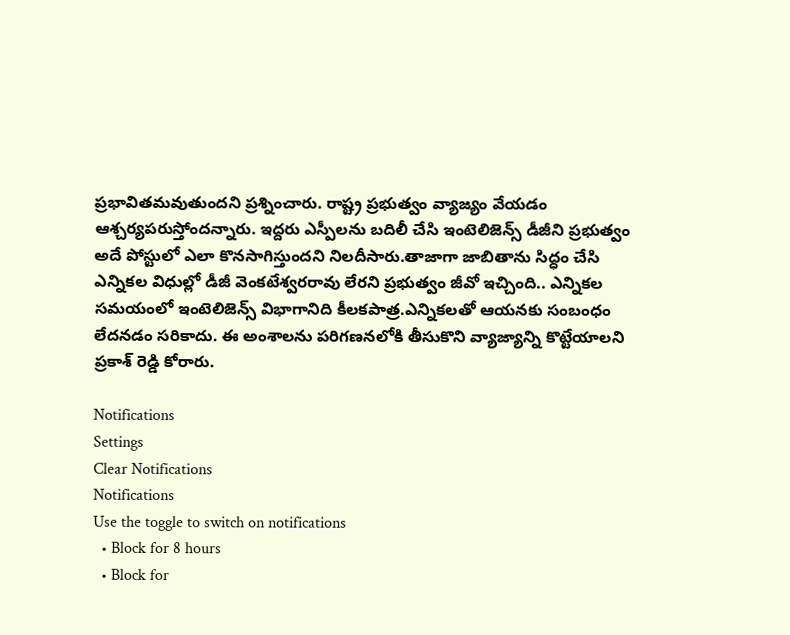ప్రభావితమవుతుందని ప్ర‌శ్నించారు. రాష్ట్ర ప్రభుత్వం వ్యాజ్యం వేయడం ఆశ్చర్యపరుస్తోందన్నారు. ఇద్దరు ఎస్పీలను బదిలీ చేసి ఇంటెలిజెన్స్‌ డీజీని ప్రభుత్వం అదే పోస్టులో ఎలా కొనసాగిస్తుందని నిల‌దీసారు.తాజాగా జాబితాను సిద్ధం చేసి ఎన్నికల విధుల్లో డీజీ వెంకటేశ్వరరావు లేరని ప్రభుత్వం జీవో ఇచ్చింది.. ఎన్నికల సమయంలో ఇంటెలిజెన్స్‌ విభాగానిది కీలకపాత్ర.ఎన్నికలతో ఆయనకు సంబంధం లేదనడం సరికాదు. ఈ అంశాలను పరిగణనలోకి తీసుకొని వ్యాజ్యాన్ని కొట్టేయాల‌ని ప్ర‌కాశ్ రెడ్డి కోరారు.

Notifications
Settings
Clear Notifications
Notifications
Use the toggle to switch on notifications
  • Block for 8 hours
  • Block for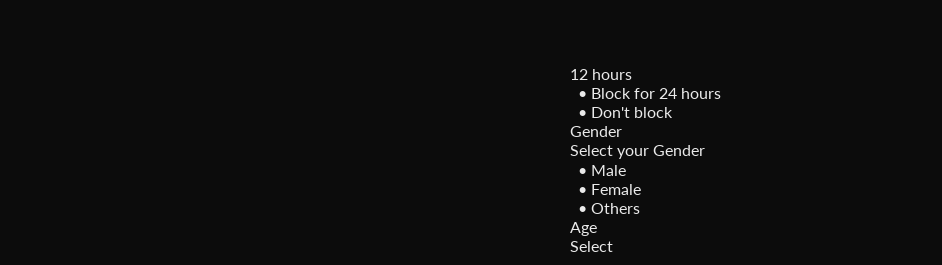12 hours
  • Block for 24 hours
  • Don't block
Gender
Select your Gender
  • Male
  • Female
  • Others
Age
Select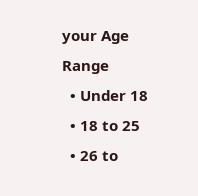your Age Range
  • Under 18
  • 18 to 25
  • 26 to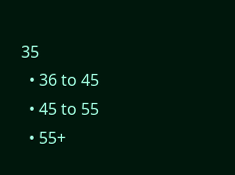35
  • 36 to 45
  • 45 to 55
  • 55+